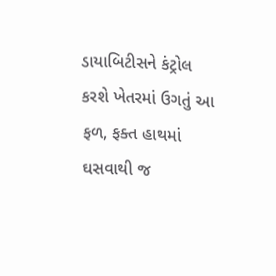ડાયાબિટીસને કંટ્રોલ કરશે ખેતરમાં ઉગતું આ ફળ, ફક્ત હાથમાં ઘસવાથી જ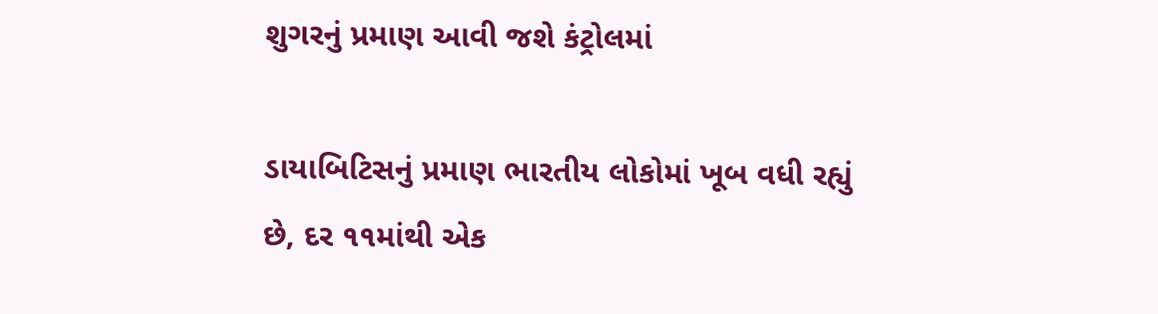શુગરનું પ્રમાણ આવી જશે કંટ્રોલમાં

ડાયાબિટિસનું પ્રમાણ ભારતીય લોકોમાં ખૂબ વધી રહ્યું છે, દર ૧૧માંથી એક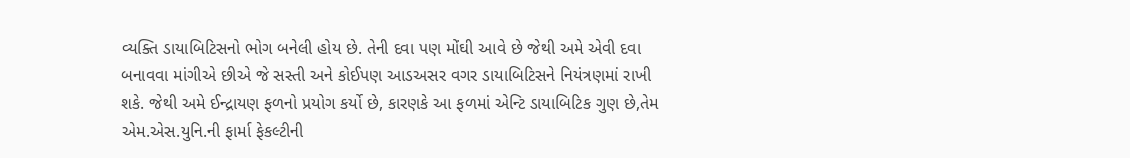વ્યક્તિ ડાયાબિટિસનો ભોગ બનેલી હોય છે. તેની દવા પણ મોંઘી આવે છે જેથી અમે એવી દવા બનાવવા માંગીએ છીએ જે સસ્તી અને કોઈપણ આડઅસર વગર ડાયાબિટિસને નિયંત્રણમાં રાખી શકે. જેથી અમે ઈન્દ્રાયણ ફળનો પ્રયોગ કર્યો છે, કારણકે આ ફળમાં એન્ટિ ડાયાબિટિક ગુણ છે,તેમ એમ.એસ.યુનિ.ની ફાર્મા ફેકલ્ટીની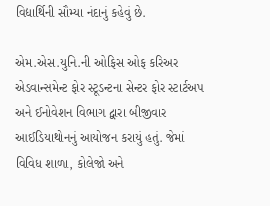વિદ્યાર્થિની સૌમ્યા નંદાનું કહેવું છે.

એમ.એસ.યુનિ.ની ઓફિસ ઓફ કરિઅર એડવાન્સમેન્ટ ફોર સ્ટૂડન્ટના સેન્ટર ફોર સ્ટાર્ટઅપ અને ઈનોવેશન વિભાગ દ્વારા બીજીવાર આઈડિયાથોનનું આયોજન કરાયું હતું. જેમાં વિવિધ શાળા, કોલેજો અને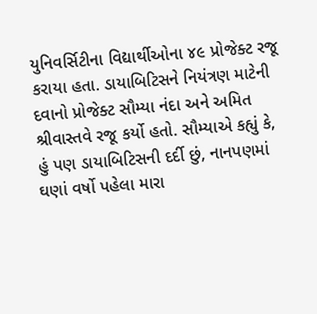યુનિવર્સિટીના વિદ્યાર્થીઓના ૪૯ પ્રોજેક્ટ રજૂ કરાયા હતા. ડાયાબિટિસને નિયંત્રણ માટેની દવાનો પ્રોજેક્ટ સૌમ્યા નંદા અને અમિત શ્રીવાસ્તવે રજૂ કર્યો હતો. સૌમ્યાએ કહ્યું કે, હું પણ ડાયાબિટિસની દર્દી છું, નાનપણમાં ઘણાં વર્ષો પહેલા મારા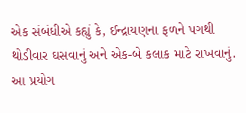એક સંબંધીએ કહ્યું કે, ઈન્દ્રાયણના ફળને પગથી થોડીવાર ઘસવાનું અને એક-બે કલાક માટે રાખવાનું. આ પ્રયોગ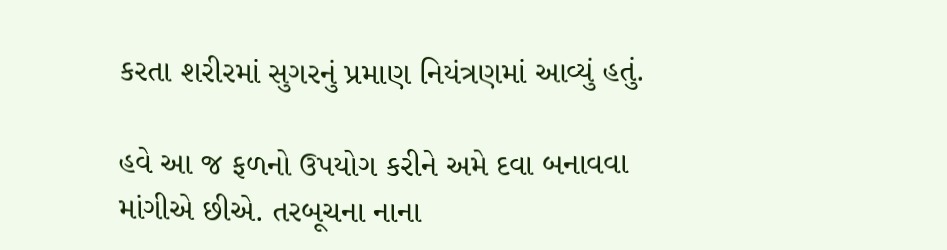કરતા શરીરમાં સુગરનું પ્રમાણ નિયંત્રણમાં આવ્યું હતું.

હવે આ જ ફળનો ઉપયોગ કરીને અમે દવા બનાવવા માંગીએ છીએ. તરબૂચના નાના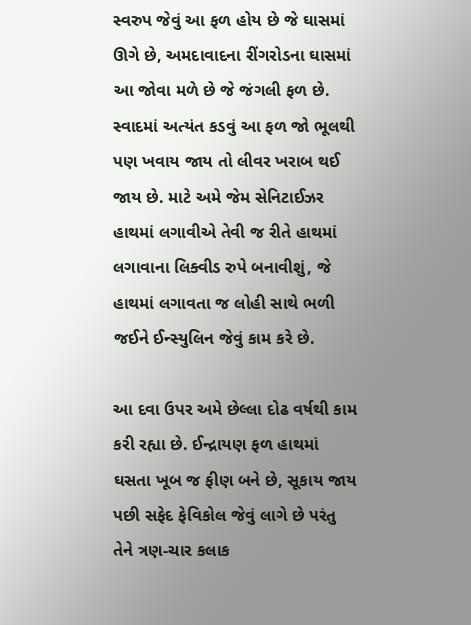સ્વરુપ જેવું આ ફળ હોય છે જે ઘાસમાં ઊગે છે, અમદાવાદના રીંગરોડના ઘાસમાં આ જોવા મળે છે જે જંગલી ફળ છે. સ્વાદમાં અત્યંત કડવું આ ફળ જો ભૂલથી પણ ખવાય જાય તો લીવર ખરાબ થઈ જાય છે. માટે અમે જેમ સેનિટાઈઝર હાથમાં લગાવીએ તેવી જ રીતે હાથમાં લગાવાના લિક્વીડ રુપે બનાવીશું, જે હાથમાં લગાવતા જ લોહી સાથે ભળી જઈને ઈન્સ્યુલિન જેવું કામ કરે છે.

આ દવા ઉપર અમે છેલ્લા દોઢ વર્ષથી કામ કરી રહ્યા છે. ઈન્દ્રાયણ ફળ હાથમાં ઘસતા ખૂબ જ ફીણ બને છે, સૂકાય જાય પછી સફેદ ફેવિકોલ જેવું લાગે છે પરંતુ તેને ત્રણ-ચાર કલાક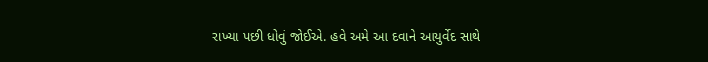રાખ્યા પછી ધોવું જોઈએ. હવે અમે આ દવાને આયુર્વેદ સાથે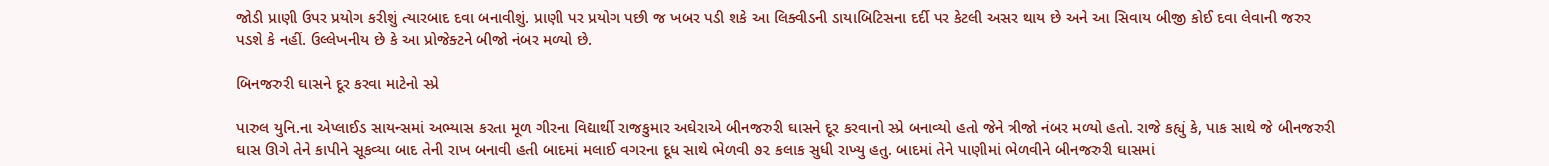જોડી પ્રાણી ઉપર પ્રયોગ કરીશું ત્યારબાદ દવા બનાવીશું. પ્રાણી પર પ્રયોગ પછી જ ખબર પડી શકે આ લિક્વીડની ડાયાબિટિસના દર્દી પર કેટલી અસર થાય છે અને આ સિવાય બીજી કોઈ દવા લેવાની જરુર પડશે કે નહીં. ઉલ્લેખનીય છે કે આ પ્રોજેક્ટને બીજો નંબર મળ્યો છે.

બિનજરુરી ઘાસને દૂર કરવા માટેનો સ્પ્રે

પારુલ યુનિ.ના એપ્લાઈડ સાયન્સમાં અભ્યાસ કરતા મૂળ ગીરના વિદ્યાર્થી રાજકુમાર અઘેરાએ બીનજરુરી ઘાસને દૂર કરવાનો સ્પ્રે બનાવ્યો હતો જેને ત્રીજો નંબર મળ્યો હતો. રાજે કહ્યું કે, પાક સાથે જે બીનજરુરી ઘાસ ઊગે તેને કાપીને સૂકવ્યા બાદ તેની રાખ બનાવી હતી બાદમાં મલાઈ વગરના દૂધ સાથે ભેળવી ૭૨ કલાક સુધી રાખ્યુ હતુ. બાદમાં તેને પાણીમાં ભેળવીને બીનજરુરી ઘાસમાં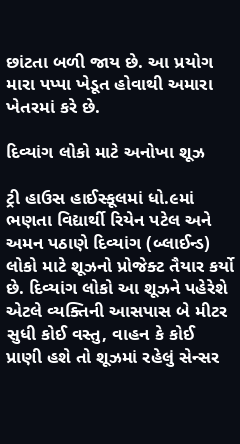છાંટતા બળી જાય છે. આ પ્રયોગ મારા પપ્પા ખેડૂત હોવાથી અમારા ખેતરમાં કરે છે.

દિવ્યાંગ લોકો માટે અનોખા શૂઝ

ટ્રી હાઉસ હાઈસ્કૂલમાં ધો.૯માં ભણતા વિદ્યાર્થી રિયેન પટેલ અને અમન પઠાણે દિવ્યાંગ (બ્લાઈન્ડ) લોકો માટે શૂઝનો પ્રોજેક્ટ તૈયાર કર્યો છે. દિવ્યાંગ લોકો આ શૂઝને પહેરેશે એટલે વ્યક્તિની આસપાસ બે મીટર સુધી કોઈ વસ્તુ, વાહન કે કોઈ પ્રાણી હશે તો શૂઝમાં રહેલું સેન્સર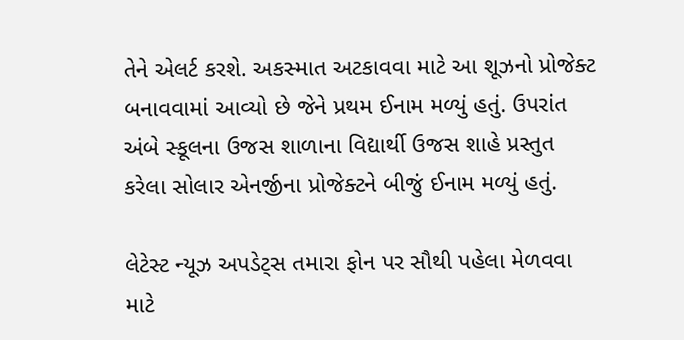તેને એલર્ટ કરશે. અકસ્માત અટકાવવા માટે આ શૂઝનો પ્રોજેક્ટ બનાવવામાં આવ્યો છે જેને પ્રથમ ઈનામ મળ્યું હતું. ઉપરાંત અંબે સ્કૂલના ઉજસ શાળાના વિદ્યાર્થી ઉજસ શાહે પ્રસ્તુત કરેલા સોલાર એનર્જીના પ્રોજેક્ટને બીજું ઈનામ મળ્યું હતું.

લેટેસ્ટ ન્યૂઝ અપડેટ્સ તમારા ફોન પર સૌથી પહેલા મેળવવા માટે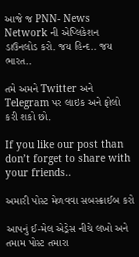આજે જ PNN- News Network ની એપ્લિકેશન ડાઉનલોડ કરો. જય હિન્દ.. જય ભારત..

તમે અમને Twitter અને Telegram પર લાઇક અને ફોલો કરી શકો છો.

If you like our post than don’t forget to share with your friends..

અમારી પોસ્ટ મેળવવા સબસ્ક્રાઈબ કરો

આપનું ઈ-મેલ એડ્રેસ નીચે લખો અને તમામ પોસ્ટ તમારા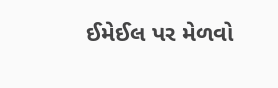ઈમેઈલ પર મેળવો